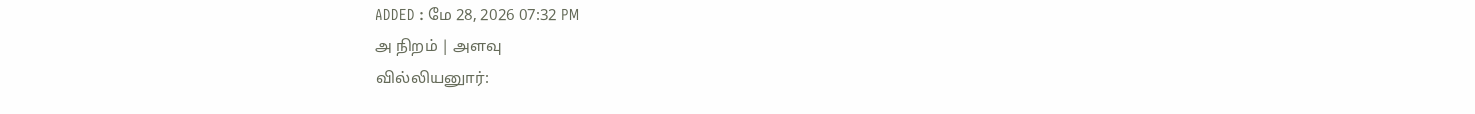ADDED : மே 28, 2026 07:32 PM
அ நிறம் | அளவு
வில்லியனுார்: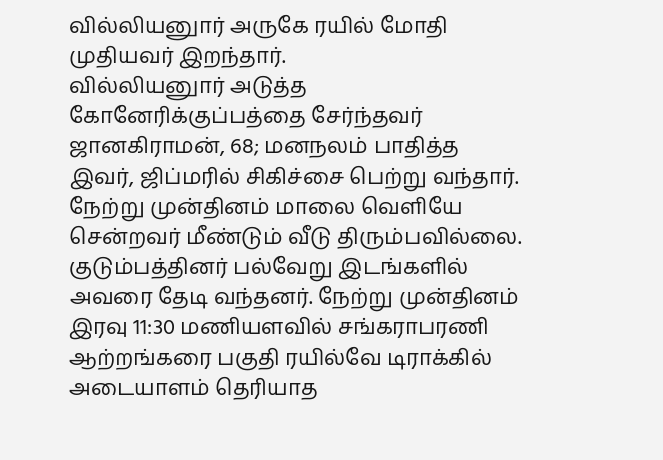வில்லியனுார் அருகே ரயில் மோதி முதியவர் இறந்தார்.
வில்லியனுார் அடுத்த கோனேரிக்குப்பத்தை சேர்ந்தவர் ஜானகிராமன், 68; மனநலம் பாதித்த இவர், ஜிப்மரில் சிகிச்சை பெற்று வந்தார்.
நேற்று முன்தினம் மாலை வெளியே சென்றவர் மீண்டும் வீடு திரும்பவில்லை. குடும்பத்தினர் பல்வேறு இடங்களில் அவரை தேடி வந்தனர். நேற்று முன்தினம் இரவு 11:30 மணியளவில் சங்கராபரணி ஆற்றங்கரை பகுதி ரயில்வே டிராக்கில் அடையாளம் தெரியாத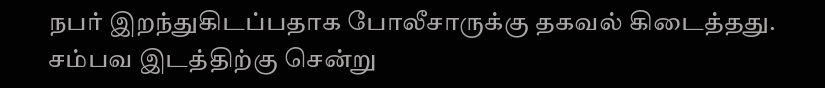நபர் இறந்துகிடப்பதாக போலீசாருக்கு தகவல் கிடைத்தது.
சம்பவ இடத்திற்கு சென்று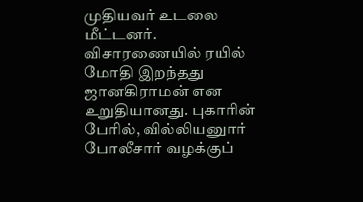முதியவர் உடலை மீட்டனர். விசாரணையில் ரயில் மோதி இறந்தது ஜானகிராமன் என உறுதியானது. புகாரின் பேரில், வில்லியனுார் போலீசார் வழக்குப்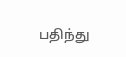பதிந்து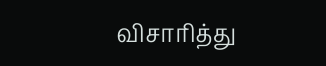விசாரித்து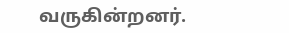வருகின்றனர்.